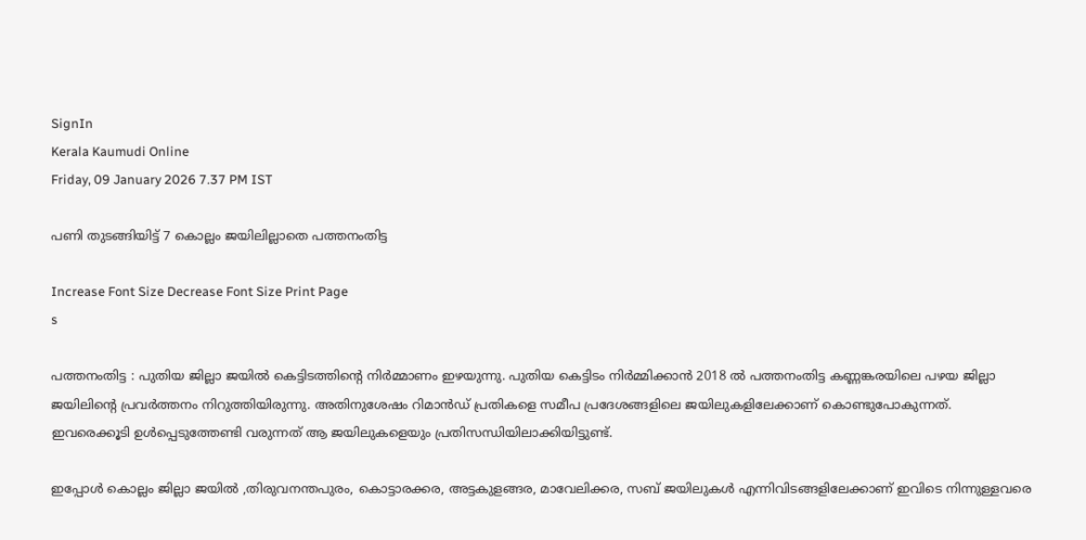SignIn
Kerala Kaumudi Online
Friday, 09 January 2026 7.37 PM IST

പണി തുടങ്ങിയിട്ട് 7 കൊല്ലം ജയിലില്ലാതെ പത്തനംതിട്ട

Increase Font Size Decrease Font Size Print Page
s

പത്തനംതിട്ട : പുതിയ ജില്ലാ ജയിൽ കെട്ടിടത്തിന്റെ നിർമ്മാണം ഇഴയുന്നു. പുതിയ കെട്ടിടം നിർമ്മിക്കാൻ 2018 ൽ പത്തനംതിട്ട കണ്ണങ്കരയിലെ പഴയ ജില്ലാ ജയിലിന്റെ പ്രവർത്തനം നിറുത്തിയിരുന്നു. അതിനുശേഷം റിമാൻഡ് പ്രതികളെ സമീപ പ്രദേശങ്ങളിലെ ജയിലുകളിലേക്കാണ് കൊണ്ടുപോകുന്നത്. ഇവരെക്കൂടി ഉൾപ്പെടുത്തേണ്ടി വരുന്നത് ആ ജയിലുകളെയും പ്രതിസന്ധിയിലാക്കിയിട്ടുണ്ട്.

ഇപ്പോൾ കൊല്ലം ജില്ലാ ജയിൽ ,തിരുവനന്തപുരം, കൊട്ടാരക്കര, അട്ടകുളങ്ങര, മാവേലിക്കര, സബ് ജയിലുകൾ എന്നിവിടങ്ങളിലേക്കാണ് ഇവിടെ നിന്നുള്ളവരെ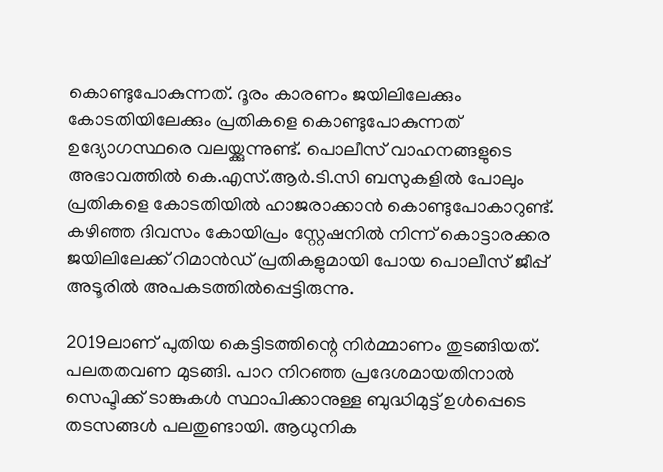കൊണ്ടുപോകുന്നത്. ദൂരം കാരണം ജയിലിലേക്കും കോടതിയിലേക്കും പ്രതികളെ കൊണ്ടുപോകുന്നത് ഉദ്യോഗസ്ഥരെ വലയ്ക്കുന്നുണ്ട്. പൊലീസ് വാഹനങ്ങളുടെ അഭാവത്തിൽ കെ.എസ്.ആർ.ടി.സി ബസുകളിൽ പോലും പ്രതികളെ കോടതിയിൽ ഹാജരാക്കാൻ കൊണ്ടുപോകാറുണ്ട്. കഴിഞ്ഞ ദിവസം കോയിപ്രം സ്റ്റേഷനിൽ നിന്ന് കൊട്ടാരക്കര ജയിലിലേക്ക് റിമാൻഡ് പ്രതികളുമായി പോയ പൊലീസ് ജീപ്പ് അടൂരിൽ അപകടത്തിൽപ്പെട്ടിരുന്നു.

2019ലാണ് പുതിയ കെട്ടിടത്തിന്റെ നിർമ്മാണം തുടങ്ങിയത്. പലതതവണ മുടങ്ങി. പാറ നിറഞ്ഞ പ്രദേശമായതിനാൽ സെപ്ടിക്ക് ടാങ്കുകൾ സ്ഥാപിക്കാനുള്ള ബുദ്ധിമുട്ട് ഉൾപ്പെടെ തടസങ്ങൾ പലതുണ്ടായി. ആധുനിക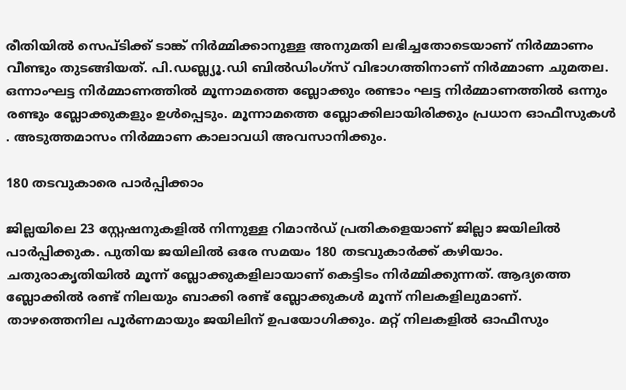രീതിയിൽ സെപ്ടിക്ക് ടാങ്ക് നിർമ്മിക്കാനുള്ള അനുമതി ലഭിച്ചതോടെയാണ് നിർമ്മാണം വീണ്ടും തുടങ്ങിയത്. പി.ഡബ്ല്യൂ.ഡി ബിൽഡിംഗ്‌സ് വിഭാഗത്തിനാണ് നിർമ്മാണ ചുമതല. ഒന്നാംഘട്ട നിർമ്മാണത്തിൽ മൂന്നാമത്തെ ബ്ലോക്കും രണ്ടാം ഘട്ട നിർമ്മാണത്തിൽ ഒന്നും രണ്ടും ബ്ലോക്കുകളും ഉൾപ്പെടും. മൂന്നാമത്തെ ബ്ലോക്കിലായിരിക്കും പ്രധാന ഓഫീസുകൾ . അടുത്തമാസം നിർമ്മാണ കാലാവധി അവസാനിക്കും.

180 തടവുകാരെ പാർപ്പിക്കാം

ജില്ലയിലെ 23 സ്റ്റേഷനുകളിൽ നിന്നുള്ള റിമാൻഡ് പ്രതികളെയാണ് ജില്ലാ ജയിലിൽ പാർപ്പിക്കുക. പുതിയ ജയിലിൽ ഒരേ സമയം 180 തടവുകാർക്ക് കഴിയാം. ചതുരാകൃതിയിൽ മൂന്ന് ബ്ലോക്കുകളിലായാണ് കെട്ടിടം നിർമ്മിക്കുന്നത്. ആദ്യത്തെ ബ്ലോക്കിൽ രണ്ട് നിലയും ബാക്കി രണ്ട് ബ്ലോക്കുകൾ മൂന്ന് നിലകളിലുമാണ്. താഴത്തെനില പൂർണമായും ജയിലിന് ഉപയോഗിക്കും. മറ്റ് നിലകളിൽ ഓഫീസും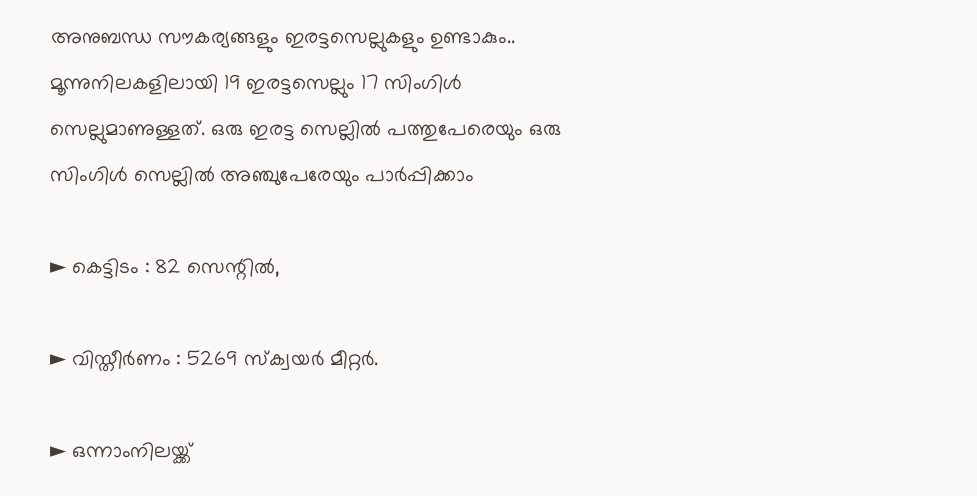അനുബന്ധ സൗകര്യങ്ങളും ഇരട്ടസെല്ലുകളും ഉണ്ടാകും.. മൂന്നുനിലകളിലായി 19 ഇരട്ടസെല്ലും 17 സിംഗിൾ സെല്ലുമാണുള്ളത്. ഒരു ഇരട്ട സെല്ലിൽ പത്തുപേരെയും ഒരു സിംഗിൾ സെല്ലിൽ അഞ്ചുപേരേയും പാർപ്പിക്കാം

► കെട്ടിടം : 82 സെന്റിൽ,

► വിസ്തീർണം : 5269 സ്‌ക്വയർ മീറ്റർ.

► ഒന്നാംനിലയ്ക്ക്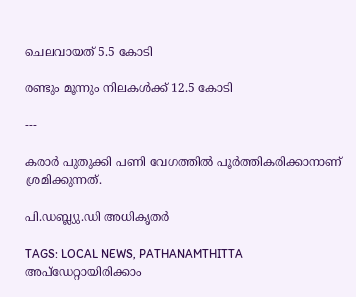ചെലവായത് 5.5 കോടി

രണ്ടും മൂന്നും നിലകൾക്ക് 12.5 കോടി

---

കരാർ പുതുക്കി പണി വേഗത്തിൽ പൂർത്തികരിക്കാനാണ് ശ്രമിക്കുന്നത്.

പി.ഡബ്ല്യു.ഡി അധികൃതർ

TAGS: LOCAL NEWS, PATHANAMTHITTA
അപ്ഡേറ്റായിരിക്കാം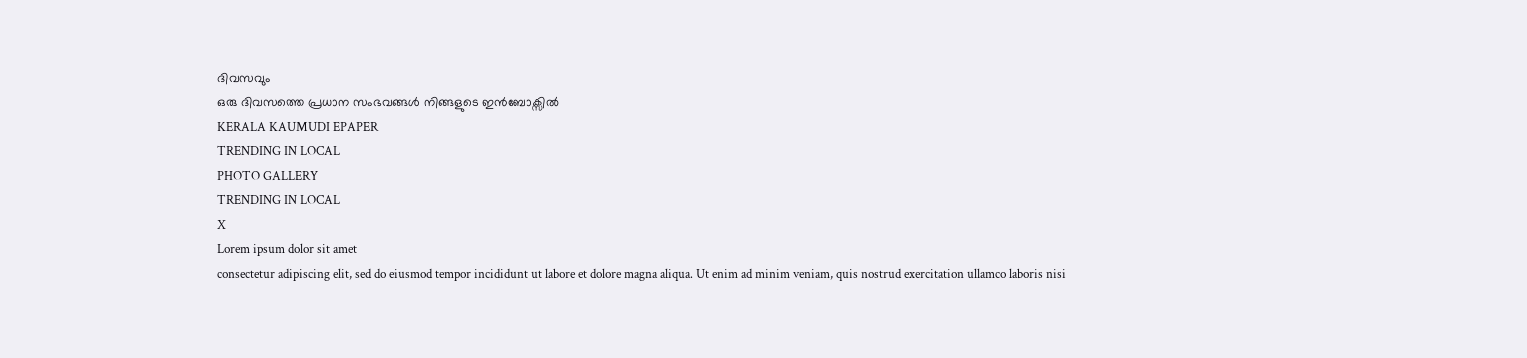ദിവസവും
ഒരു ദിവസത്തെ പ്രധാന സംഭവങ്ങൾ നിങ്ങളുടെ ഇൻബോക്സിൽ
KERALA KAUMUDI EPAPER
TRENDING IN LOCAL
PHOTO GALLERY
TRENDING IN LOCAL
X
Lorem ipsum dolor sit amet
consectetur adipiscing elit, sed do eiusmod tempor incididunt ut labore et dolore magna aliqua. Ut enim ad minim veniam, quis nostrud exercitation ullamco laboris nisi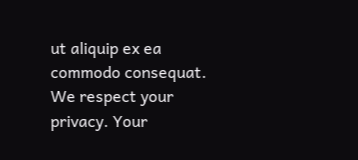ut aliquip ex ea commodo consequat.
We respect your privacy. Your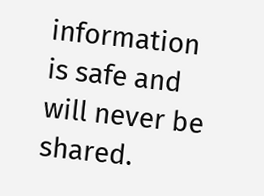information is safe and will never be shared.